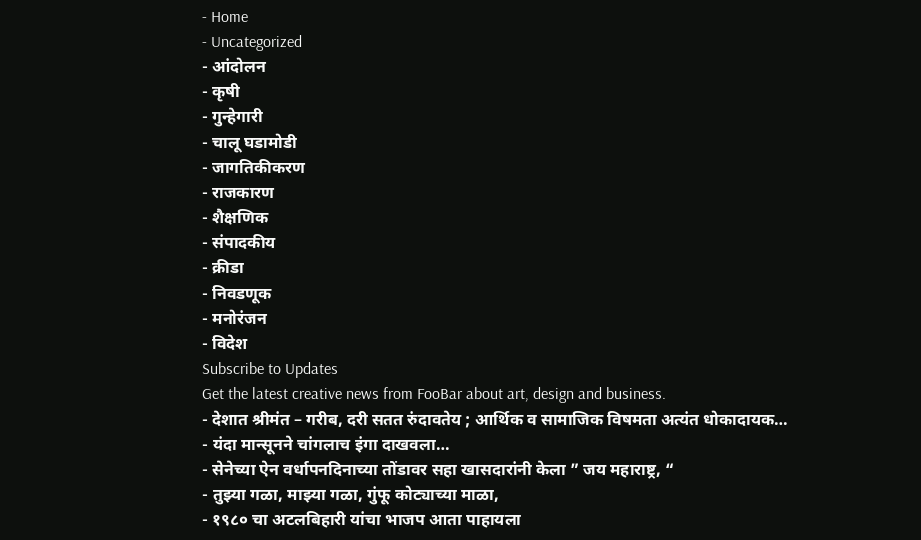- Home
- Uncategorized
- आंदोलन
- कृषी
- गुन्हेगारी
- चालू घडामोडी
- जागतिकीकरण
- राजकारण
- शैक्षणिक
- संपादकीय
- क्रीडा
- निवडणूक
- मनोरंजन
- विदेश
Subscribe to Updates
Get the latest creative news from FooBar about art, design and business.
- देशात श्रीमंत – गरीब, दरी सतत रुंदावतेय ; आर्थिक व सामाजिक विषमता अत्यंत धोकादायक…
- यंदा मान्सूनने चांगलाच इंगा दाखवला…
- सेनेच्या ऐन वर्धापनदिनाच्या तोंडावर सहा खासदारांनी केला ” जय महाराष्ट्र, “
- तुझ्या गळा, माझ्या गळा, गुंफू कोट्याच्या माळा,
- १९८० चा अटलबिहारी यांचा भाजप आता पाहायला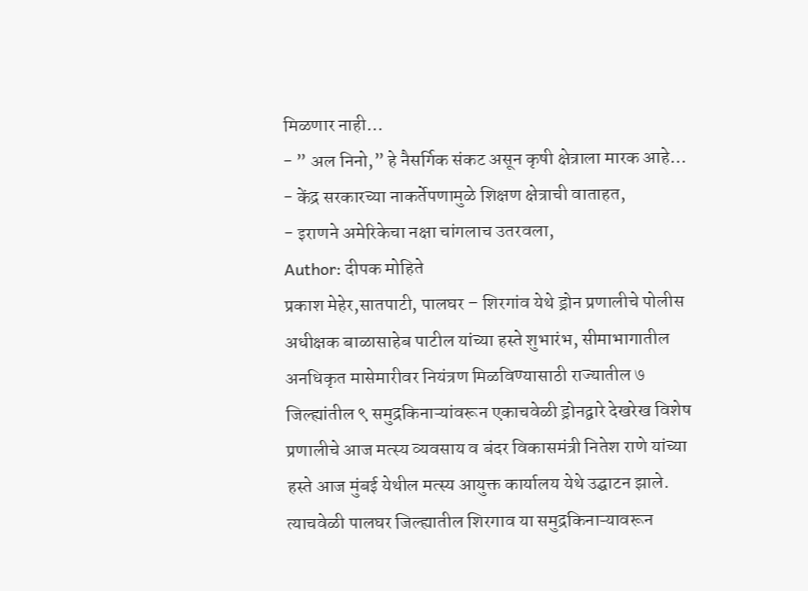मिळणार नाही…
- ” अल निनो,” हे नैसर्गिक संकट असून कृषी क्षेत्राला मारक आहे…
- केंद्र सरकारच्या नाकर्तेपणामुळे शिक्षण क्षेत्राची वाताहत,
- इराणने अमेरिकेचा नक्षा चांगलाच उतरवला,
Author: दीपक मोहिते
प्रकाश मेहेर,सातपाटी, पालघर – शिरगांव येथे ड्रोन प्रणालीचे पोलीस अधीक्षक बाळासाहेब पाटील यांच्या हस्ते शुभारंभ, सीमाभागातील अनधिकृत मासेमारीवर नियंत्रण मिळविण्यासाठी राज्यातील ७ जिल्ह्यांतील ९ समुद्रकिनाऱ्यांवरून एकाचवेळी ड्रोनद्वारे देखरेख विशेष प्रणालीचे आज मत्स्य व्यवसाय व बंदर विकासमंत्री नितेश राणे यांच्या हस्ते आज मुंबई येथील मत्स्य आयुक्त कार्यालय येथे उद्घाटन झाले. त्याचवेळी पालघर जिल्ह्यातील शिरगाव या समुद्रकिनाऱ्यावरून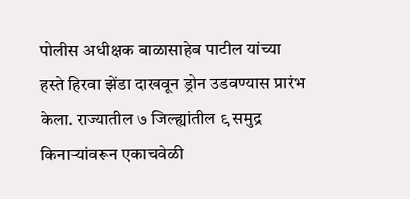पोलीस अधीक्षक बाळासाहेब पाटील यांच्या हस्ते हिरवा झेंडा दाखवून ड्रोन उडवण्यास प्रारंभ केला. राज्यातील ७ जिल्ह्यांतील ९ समुद्र किनाऱ्यांवरून एकाचवेळी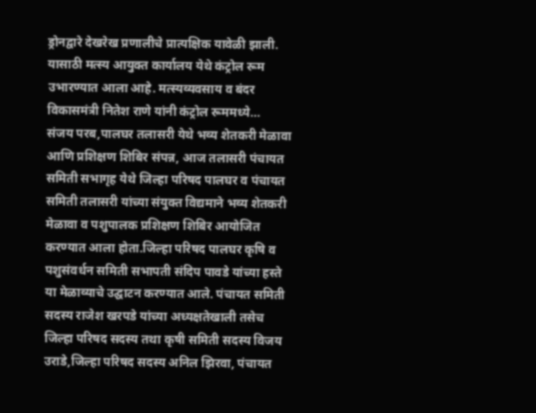ड्रोनद्वारे देखरेख प्रणालीचे प्रात्यक्षिक यावेळी झाली. यासाठी मत्स्य आयुक्त कार्यालय येथे कंट्रोल रूम उभारण्यात आला आहे. मत्स्यव्यवसाय व बंदर विकासमंत्री नितेश राणे यांनी कंट्रोल रूममध्ये…
संजय परब,पालघर तलासरी येथे भव्य शेतकरी मेळावा आणि प्रशिक्षण शिबिर संपन्न, आज तलासरी पंचायत समिती सभागृह येथे जिल्हा परिषद पालघर व पंचायत समिती तलासरी यांच्या संयुक्त विद्यमाने भव्य शेतकरी मेळावा व पशुपालक प्रशिक्षण शिबिर आयोजित करण्यात आला होता.जिल्हा परिषद पालघर कृषि व पशुसंवर्धन समिती सभापती संदिप पावडे यांच्या हस्ते या मेळाव्याचे उद्घाटन करण्यात आले. पंचायत समिती सदस्य राजेश खरपडे यांच्या अध्यक्षतेखाली तसेच जिल्हा परिषद सदस्य तथा कृषी समिती सदस्य विजय उराडे,जिल्हा परिषद सदस्य अनिल झिरवा, पंचायत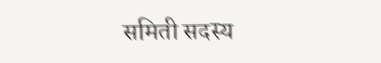समिती सदस्य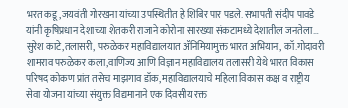भरत कडू,जयवंती गोरखना यांच्या उपस्थितीत हे शिबिर पार पडले. सभापती संदीप पावडे यांनी कृषिप्रधान देशाच्या शेतकरी राजाने कोरोना सारख्या संकटामध्ये देशातील जनतेला…
सुरेश काटे,तलासरी, परुळेकर महाविद्यालयात ॲनिमियामुक्त भारत अभियान, कॉ.गोदावरी शामराव परुळेकर कला,वाणिज्य आणि विज्ञान महाविद्यालय तलासरी येथे भारत विकास परिषद कोकण प्रांत तसेच माझगाव डॉक, महाविद्यालयाचे महिला विकास कक्ष व राष्ट्रीय सेवा योजना यांच्या संयुक्त विद्यमानाने एक दिवसीय रक्त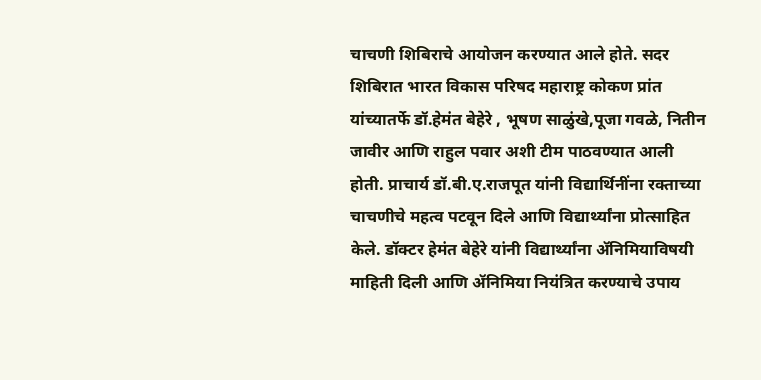चाचणी शिबिराचे आयोजन करण्यात आले होते. सदर शिबिरात भारत विकास परिषद महाराष्ट्र कोकण प्रांत यांच्यातर्फे डॉ.हेमंत बेहेरे , भूषण साळुंखे,पूजा गवळे, नितीन जावीर आणि राहुल पवार अशी टीम पाठवण्यात आली होती. प्राचार्य डॉ.बी.ए.राजपूत यांनी विद्यार्थिनींना रक्ताच्या चाचणीचे महत्व पटवून दिले आणि विद्यार्थ्यांना प्रोत्साहित केले. डॉक्टर हेमंत बेहेरे यांनी विद्यार्थ्यांना ॲनिमियाविषयी माहिती दिली आणि ॲनिमिया नियंत्रित करण्याचे उपाय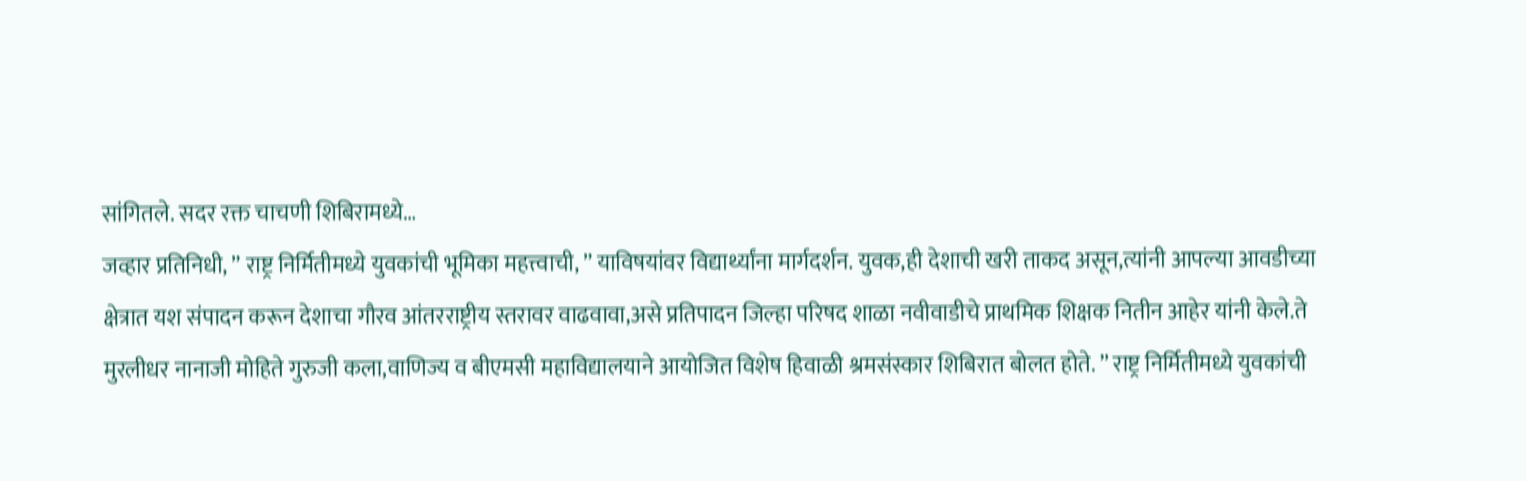सांगितले. सदर रक्त चाचणी शिबिरामध्ये…
जव्हार प्रतिनिधी, ” राष्ट्र निर्मितीमध्ये युवकांची भूमिका महत्त्वाची, ” याविषयांवर विद्यार्थ्यांना मार्गदर्शन. युवक,ही देशाची खरी ताकद असून,त्यांनी आपल्या आवडीच्या क्षेत्रात यश संपादन करून देशाचा गौरव आंतरराष्ट्रीय स्तरावर वाढवावा,असे प्रतिपादन जिल्हा परिषद शाळा नवीवाडीचे प्राथमिक शिक्षक नितीन आहेर यांनी केले.ते मुरलीधर नानाजी मोहिते गुरुजी कला,वाणिज्य व बीएमसी महाविद्यालयाने आयोजित विशेष हिवाळी श्रमसंस्कार शिबिरात बोलत होते. ” राष्ट्र निर्मितीमध्ये युवकांची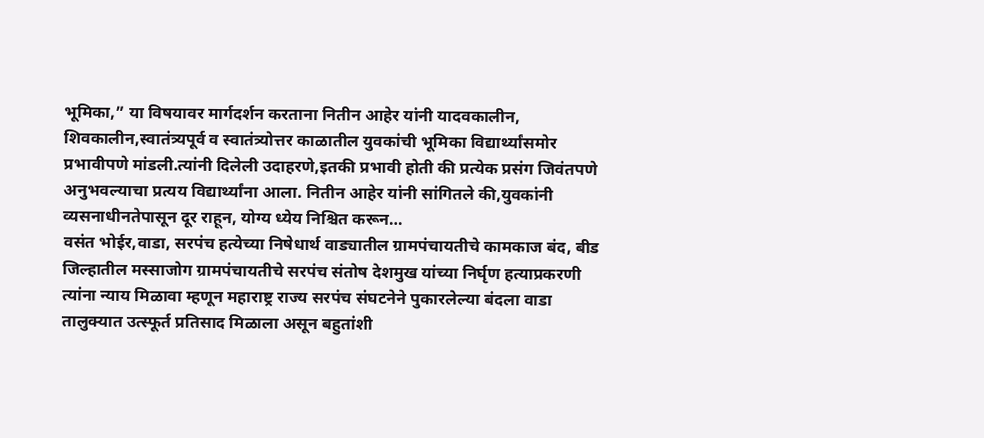भूमिका,” या विषयावर मार्गदर्शन करताना नितीन आहेर यांनी यादवकालीन, शिवकालीन,स्वातंत्र्यपूर्व व स्वातंत्र्योत्तर काळातील युवकांची भूमिका विद्यार्थ्यांसमोर प्रभावीपणे मांडली.त्यांनी दिलेली उदाहरणे,इतकी प्रभावी होती की प्रत्येक प्रसंग जिवंतपणे अनुभवल्याचा प्रत्यय विद्यार्थ्यांना आला. नितीन आहेर यांनी सांगितले की,युवकांनी व्यसनाधीनतेपासून दूर राहून, योग्य ध्येय निश्चित करून…
वसंत भोईर,वाडा, सरपंच हत्येच्या निषेधार्थ वाड्यातील ग्रामपंचायतीचे कामकाज बंद, बीड जिल्हातील मस्साजोग ग्रामपंचायतीचे सरपंच संतोष देशमुख यांच्या निर्घृण हत्याप्रकरणी त्यांना न्याय मिळावा म्हणून महाराष्ट्र राज्य सरपंच संघटनेने पुकारलेल्या बंदला वाडा तालुक्यात उत्स्फूर्त प्रतिसाद मिळाला असून बहुतांशी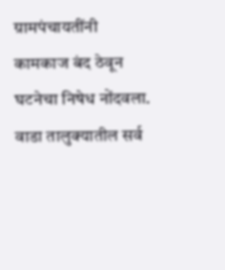ग्रामपंचायतींनी कामकाज बंद ठेवून घटनेचा निषेध नोंदवला. वाडा तालुक्यातील सर्व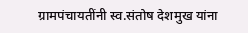ग्रामपंचायतींनी स्व.संतोष देशमुख यांना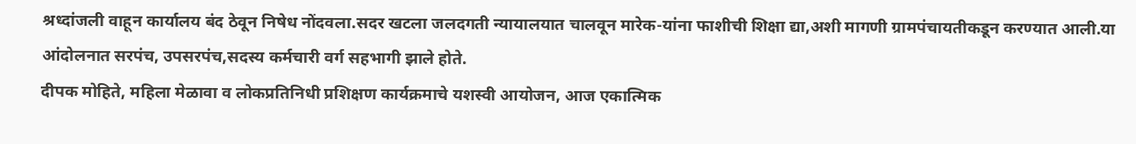श्रध्दांजली वाहून कार्यालय बंद ठेवून निषेध नोंदवला.सदर खटला जलदगती न्यायालयात चालवून मारेक-यांना फाशीची शिक्षा द्या,अशी मागणी ग्रामपंचायतीकडून करण्यात आली.या आंदोलनात सरपंच, उपसरपंच,सदस्य कर्मचारी वर्ग सहभागी झाले होते.
दीपक मोहिते, महिला मेळावा व लोकप्रतिनिधी प्रशिक्षण कार्यक्रमाचे यशस्वी आयोजन, आज एकात्मिक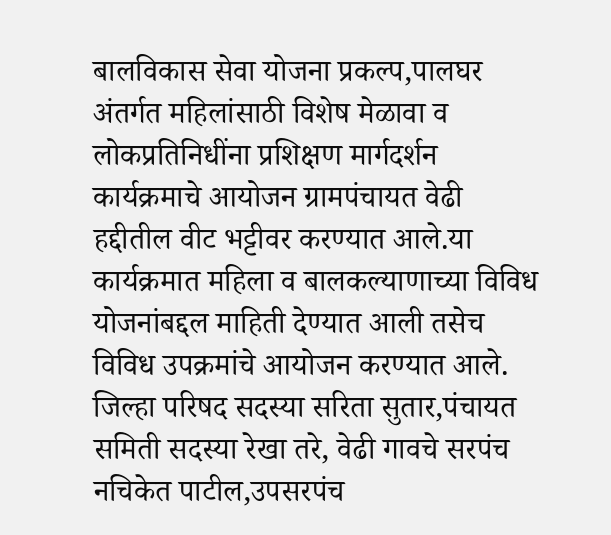बालविकास सेवा योजना प्रकल्प,पालघर अंतर्गत महिलांसाठी विशेष मेळावा व लोकप्रतिनिधींना प्रशिक्षण मार्गदर्शन कार्यक्रमाचे आयोजन ग्रामपंचायत वेढी हद्दीतील वीट भट्टीवर करण्यात आले.या कार्यक्रमात महिला व बालकल्याणाच्या विविध योजनांबद्दल माहिती देण्यात आली तसेच विविध उपक्रमांचे आयोजन करण्यात आले. जिल्हा परिषद सदस्या सरिता सुतार,पंचायत समिती सदस्या रेखा तरे, वेढी गावचे सरपंच नचिकेत पाटील,उपसरपंच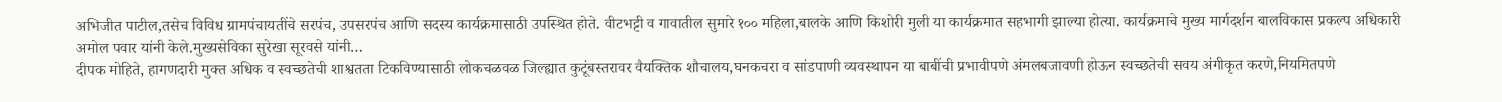अभिजीत पाटील,तसेच विविध ग्रामपंचायतींचे सरपंच, उपसरपंच आणि सदस्य कार्यक्रमासाठी उपस्थित होते. वीटभट्टी व गावातील सुमारे १०० महिला,बालके आणि किशोरी मुली या कार्यक्रमात सहभागी झाल्या होत्या. कार्यक्रमाचे मुख्य मार्गदर्शन बालविकास प्रकल्प अधिकारी अमोल पवार यांनी केले.मुख्यसेविका सुरेखा सूरवसे यांनी…
दीपक मोहिते, हागणदारी मुक्त अधिक व स्वच्छतेची शाश्वतता टिकविण्यासाठी लोकचळवळ जिल्ह्यात कुटूंबस्तरावर वैयक्तिक शौचालय,घनकचरा व सांडपाणी व्यवस्थापन या बाबींची प्रभावीपणे अंमलबजावणी होऊन स्वच्छतेची सवय अंगीकृत करणे,नियमितपणे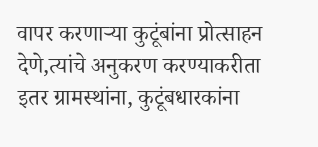वापर करणाऱ्या कुटूंबांना प्रोत्साहन देणे,त्यांचे अनुकरण करण्याकरीता इतर ग्रामस्थांना, कुटूंबधारकांना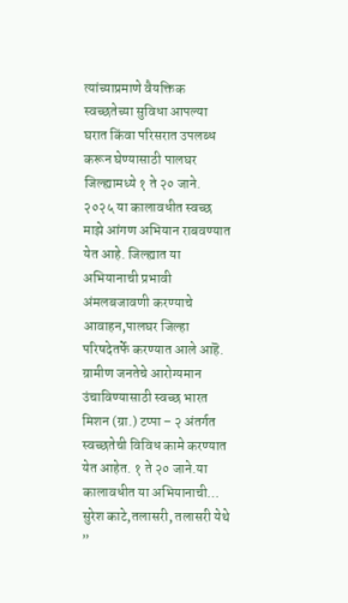त्यांच्याप्रमाणे वैयक्तिक स्वच्छतेच्या सुविधा आपल्या घरात किंवा परिसरात उपलब्ध करून घेण्यासाठी पालघर जिल्ह्यामध्ये १ ते २० जाने. २०२५ या कालावधीत स्वच्छ माझे आंगण अभियान राबवण्यात येत आहे. जिल्ह्यात या अभियानाची प्रभावी अंमलबजावणी करण्याचे आवाहन,पालघर जिल्हा परिषदेतर्फे करण्यात आले आहॆ. ग्रामीण जनतेचे आरोग्यमान उंचाविण्यासाठी स्वच्छ भारत मिशन (ग्रा.) टप्पा – २ अंतर्गत स्वच्छतेची विविध कामे करण्यात येत आहेत. १ ते २० जाने.या कालावधीत या अभियानाची…
सुरेश काटे,तलासरी, तलासरी येथे ”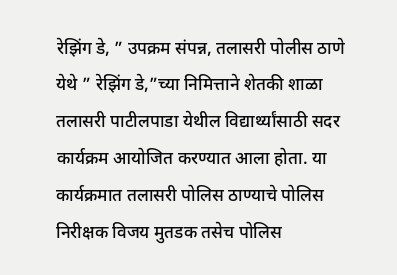रेझिंग डे, ” उपक्रम संपन्न, तलासरी पोलीस ठाणे येथे ” रेझिंग डे,”च्या निमित्ताने शेतकी शाळा तलासरी पाटीलपाडा येथील विद्यार्थ्यांसाठी सदर कार्यक्रम आयोजित करण्यात आला होता. या कार्यक्रमात तलासरी पोलिस ठाण्याचे पोलिस निरीक्षक विजय मुतडक तसेच पोलिस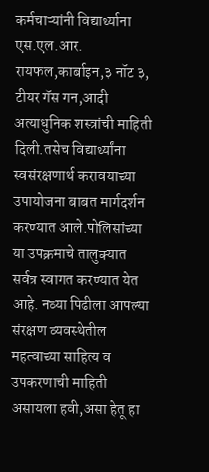कर्मचाऱ्यांनी विद्यार्थ्याना एस.एल.आर. रायफल,कार्बाइन,३ नॉट ३, टीयर गॅस गन,आदी अत्याधुनिक शस्त्रांची माहिती दिली.तसेच विद्यार्थ्यांना स्वसंरक्षणार्थ करावयाच्या उपायोजना बाबत मार्गदर्शन करण्यात आले.पोलिसांच्या या उपक्रमाचे तालुक्यात सर्वत्र स्वागत करण्यात येत आहे. नव्या पिढीला आपल्या संरक्षण व्यवस्थेतील महत्वाच्या साहित्य व उपकरणाची माहिती असायला हवी,असा हेतू हा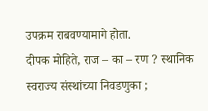उपक्रम राबवण्यामागे होता.
दीपक मोहिते, राज – का – रण ? स्थानिक स्वराज्य संस्थांच्या निवडणुका ;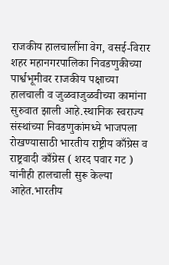राजकीय हालचालींना वेग, वसई-विरार शहर महानगरपालिका निवडणुकीच्या पार्श्वभूमीवर राजकीय पक्षाच्या हालचाली व जुळवाजुळवीच्या कामांना सुरुवात झाली आहे.स्थानिक स्वराज्य संस्थांच्या निवडणुकांमध्ये भाजपला रोखण्यासाठी भारतीय राष्ट्रीय काँग्रेस व राष्ट्रवादी काँग्रेस ( शरद पवार गट ) यांनीही हालचाली सुरू केल्या आहेत.भारतीय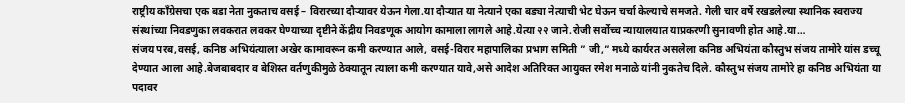राष्ट्रीय काँग्रेसचा एक बडा नेता नुकताच वसई – विरारच्या दौऱ्यावर येऊन गेला.या दौऱ्यात या नेत्याने एका बड्या नेत्याची भेट घेऊन चर्चा केल्याचे समजते. गेली चार वर्षे रखडलेल्या स्थानिक स्वराज्य संस्थांच्या निवडणुका लवकरात लवकर घेण्याच्या दृष्टीने केंद्रीय निवडणूक आयोग कामाला लागले आहे.येत्या २२ जाने.रोजी सर्वोच्च न्यायालयात याप्रकरणी सुनावणी होत आहे.या…
संजय परब,वसई, कनिष्ठ अभियंत्याला अखेर कामावरून कमी करण्यात आले, वसई-विरार महापालिका प्रभाग समिती ” जी,” मध्ये कार्यरत असलेला कनिष्ठ अभियंता कौस्तुभ संजय तामोरे यांस डच्चू देण्यात आला आहे.बेजबाबदार व बेशिस्त वर्तणुकीमुळे ठेक्यातून त्याला कमी करण्यात यावे,असे आदेश अतिरिक्त आयुक्त रमेश मनाळे यांनी नुकतेच दिले. कौस्तुभ संजय तामोरे हा कनिष्ठ अभियंता या पदावर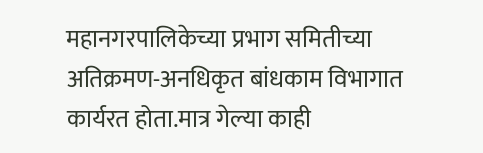महानगरपालिकेच्या प्रभाग समितीच्या अतिक्रमण-अनधिकृत बांधकाम विभागात कार्यरत होता.मात्र गेल्या काही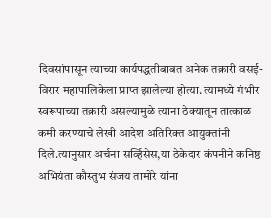दिवसांपासून त्याच्या कार्यपद्धतीबाबत अनेक तक्रारी वसई-विरार महापालिकेला प्राप्त झालेल्या होत्या. त्यामध्ये गंभीर स्वरूपाच्या तक्रारी असल्यामुळे त्याना ठेक्यातून तात्काळ कमी करण्याचे लेखी आदेश अतिरिक्त आयुक्तांनी दिले.त्यानुसार अर्चना सर्व्हिसेस,या ठेकेदार कंपनीने कनिष्ठ अभियंता कौस्तुभ संजय तामोरे यांना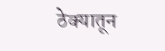ठेक्यातून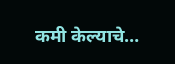कमी केल्याचे…